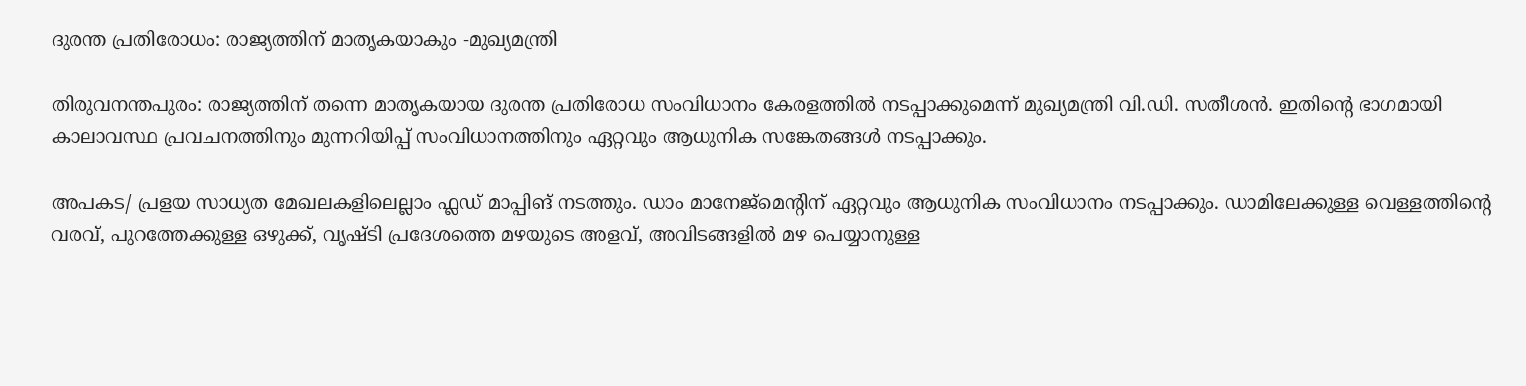ദുരന്ത പ്രതിരോധം: രാജ്യത്തിന് മാതൃകയാകും -മുഖ്യമന്ത്രി

തിരുവനന്തപുരം: രാജ്യത്തിന് തന്നെ മാതൃകയായ ദുരന്ത പ്രതിരോധ സംവിധാനം കേരളത്തിൽ നടപ്പാക്കുമെന്ന് മുഖ്യമന്ത്രി വി.ഡി. സതീശൻ. ഇതിന്‍റെ ഭാഗമായി കാലാവസ്ഥ പ്രവചനത്തിനും മുന്നറിയിപ്പ് സംവിധാനത്തിനും ഏറ്റവും ആധുനിക സങ്കേതങ്ങൾ നടപ്പാക്കും.

അപകട/ പ്രളയ സാധ്യത മേഖലകളിലെല്ലാം ഫ്ലഡ് മാപ്പിങ് നടത്തും. ഡാം മാനേജ്മെന്‍റിന് ഏറ്റവും ആധുനിക സംവിധാനം നടപ്പാക്കും. ഡാമിലേക്കുള്ള വെള്ളത്തിന്‍റെ വരവ്, പുറത്തേക്കുള്ള ഒഴുക്ക്, വൃഷ്ടി പ്രദേശത്തെ മഴയുടെ അളവ്, അവിടങ്ങളിൽ മഴ പെയ്യാനുള്ള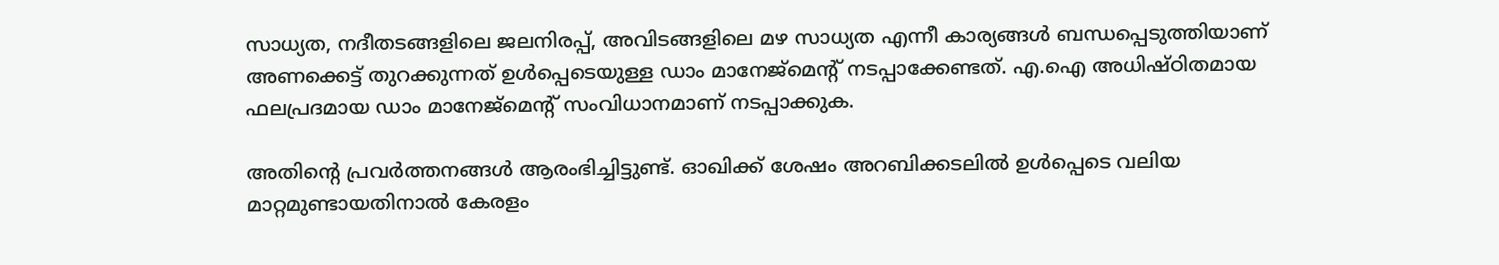സാധ്യത, നദീതടങ്ങളിലെ ജലനിരപ്പ്, അവിടങ്ങളിലെ മഴ സാധ്യത എന്നീ കാര്യങ്ങൾ ബന്ധപ്പെടുത്തിയാണ് അണക്കെട്ട് തുറക്കുന്നത് ഉൾപ്പെടെയുള്ള ഡാം മാനേജ്മെന്‍റ് നടപ്പാക്കേണ്ടത്. എ.ഐ അധിഷ്ഠിതമായ ഫലപ്രദമായ ഡാം മാനേജ്മെന്‍റ് സംവിധാനമാണ് നടപ്പാക്കുക.

അതിന്‍റെ പ്രവർത്തനങ്ങൾ ആരംഭിച്ചിട്ടുണ്ട്. ഓഖിക്ക് ശേഷം അറബിക്കടലിൽ ഉൾപ്പെടെ വലിയ മാറ്റമുണ്ടായതിനാൽ കേരളം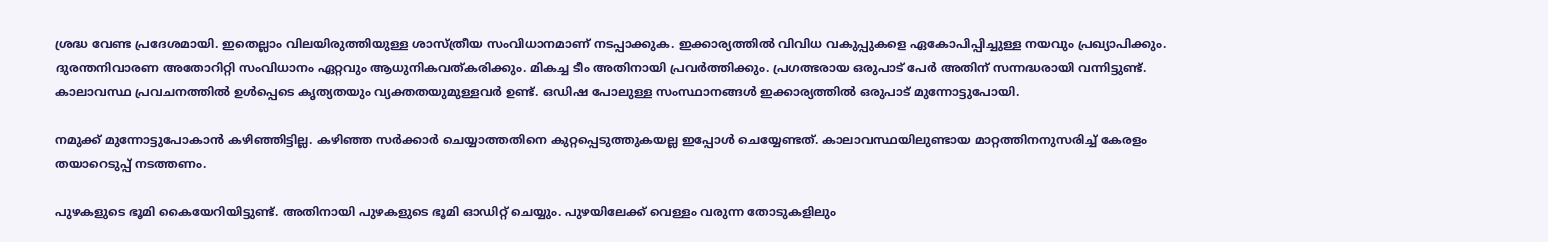ശ്രദ്ധ വേണ്ട പ്രദേശമായി. ഇതെല്ലാം വിലയിരുത്തിയുള്ള ശാസ്ത്രീയ സംവിധാനമാണ് നടപ്പാക്കുക. ഇക്കാര്യത്തിൽ വിവിധ വകുപ്പുകളെ ഏകോപിപ്പിച്ചുള്ള നയവും പ്രഖ്യാപിക്കും. ദുരന്തനിവാരണ അതോറിറ്റി സംവിധാനം ഏറ്റവും ആധുനികവത്കരിക്കും. മികച്ച ടീം അതിനായി പ്രവർത്തിക്കും. പ്രഗത്ഭരായ ഒരുപാട് പേർ അതിന് സന്നദ്ധരായി വന്നിട്ടുണ്ട്. കാലാവസ്ഥ പ്രവചനത്തിൽ ഉൾപ്പെടെ കൃത്യതയും വ്യക്തതയുമുള്ളവർ ഉണ്ട്. ഒഡിഷ പോലുള്ള സംസ്ഥാനങ്ങൾ ഇക്കാര്യത്തിൽ ഒരുപാട് മുന്നോട്ടുപോയി.

നമുക്ക് മുന്നോട്ടുപോകാൻ കഴിഞ്ഞിട്ടില്ല. കഴിഞ്ഞ സർക്കാർ ചെയ്യാത്തതിനെ കുറ്റപ്പെടുത്തുകയല്ല ഇപ്പോൾ ചെയ്യേണ്ടത്. കാലാവസ്ഥയിലുണ്ടായ മാറ്റത്തിനനുസരിച്ച് കേരളം തയാറെടുപ്പ് നടത്തണം.

പുഴകളുടെ ഭൂമി കൈയേറിയിട്ടുണ്ട്. അതിനായി പുഴകളുടെ ഭൂമി ഓഡിറ്റ് ചെയ്യും. പുഴയിലേക്ക് വെള്ളം വരുന്ന തോടുകളിലും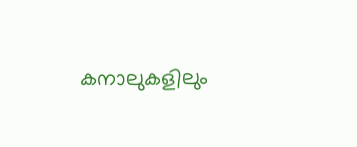കനാലുകളിലും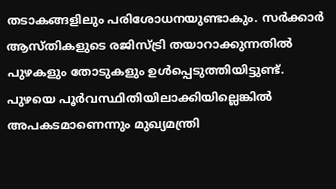തടാകങ്ങളിലും പരിശോധനയുണ്ടാകും. സർക്കാർ ആസ്തികളുടെ രജിസ്ട്രി തയാറാക്കുന്നതിൽ പുഴകളും തോടുകളും ഉൾപ്പെടുത്തിയിട്ടുണ്ട്. പുഴയെ പൂർവസ്ഥിതിയിലാക്കിയില്ലെങ്കിൽ അപകടമാണെന്നും മുഖ്യമന്ത്രി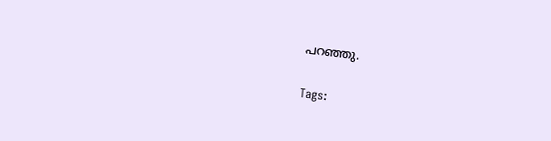പറഞ്ഞു.

Tags: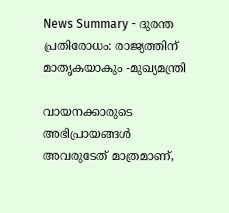News Summary - ദുരന്ത പ്രതിരോധം: രാജ്യത്തിന് മാതൃകയാകും -മുഖ്യമന്ത്രി

വായനക്കാരുടെ അഭിപ്രായങ്ങള്‍ അവരുടേത് മാത്രമാണ്,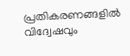പ്രതികരണങ്ങളിൽ വിദ്വേഷവും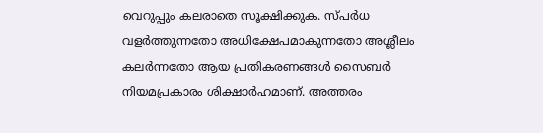വെറുപ്പും കലരാതെ സൂക്ഷിക്കുക. സ്പർധ വളർത്തുന്നതോ അധിക്ഷേപമാകുന്നതോ അശ്ലീലം കലർന്നതോ ആയ പ്രതികരണങ്ങൾ സൈബർ നിയമപ്രകാരം ശിക്ഷാർഹമാണ്. അത്തരം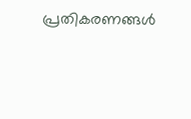പ്രതികരണങ്ങൾ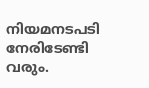നിയമനടപടി നേരിടേണ്ടി വരും.